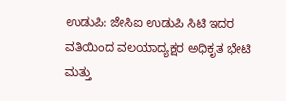ಉಡುಪಿ: ಜೇಸಿಐ ಉಡುಪಿ ಸಿಟಿ ಇದರ ವತಿಯಿಂದ ವಲಯಾದ್ಯಕ್ಷರ ಅಧಿಕೃತ ಭೇಟಿ ಮತ್ತು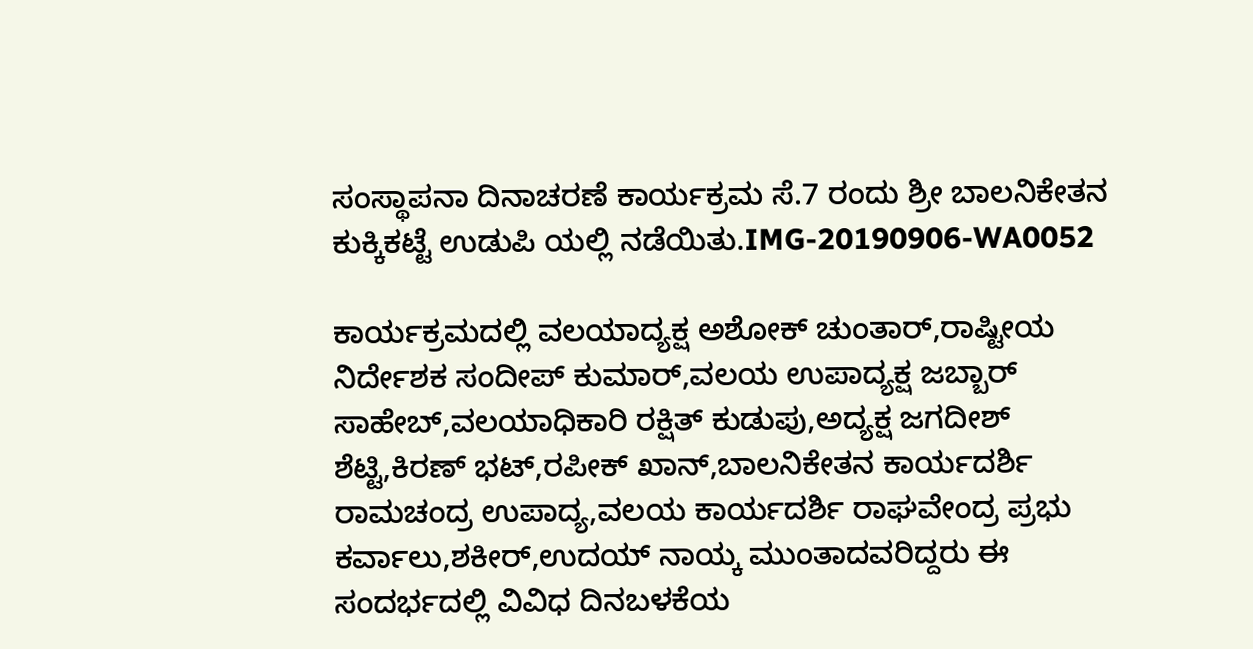ಸಂಸ್ಥಾಪನಾ ದಿನಾಚರಣೆ ಕಾರ್ಯಕ್ರಮ ಸೆ.7 ರಂದು ಶ್ರೀ ಬಾಲನಿಕೇತನ ಕುಕ್ಕಿಕಟ್ಟೆ ಉಡುಪಿ ಯಲ್ಲಿ ನಡೆಯಿತು.IMG-20190906-WA0052

ಕಾರ್ಯಕ್ರಮದಲ್ಲಿ ವಲಯಾದ್ಯಕ್ಷ ಅಶೋಕ್ ಚುಂತಾರ್,ರಾಷ್ಟೀಯ ನಿರ್ದೇಶಕ ಸಂದೀಪ್ ಕುಮಾರ್,ವಲಯ ಉಪಾದ್ಯಕ್ಷ ಜಬ್ಬಾರ್ ಸಾಹೇಬ್,ವಲಯಾಧಿಕಾರಿ ರಕ್ಷಿತ್ ಕುಡುಪು,ಅದ್ಯಕ್ಷ ಜಗದೀಶ್ ಶೆಟ್ಟಿ,ಕಿರಣ್ ಭಟ್,ರಪೀಕ್ ಖಾನ್,ಬಾಲನಿಕೇತನ ಕಾರ್ಯದರ್ಶಿ ರಾಮಚಂದ್ರ ಉಪಾದ್ಯ,ವಲಯ ಕಾರ್ಯದರ್ಶಿ ರಾಘವೇಂದ್ರ ಪ್ರಭು ಕರ್ವಾಲು,ಶಕೀರ್,ಉದಯ್ ನಾಯ್ಕ ಮುಂತಾದವರಿದ್ದರು ಈ ಸಂದರ್ಭದಲ್ಲಿ ವಿವಿಧ ದಿನಬಳಕೆಯ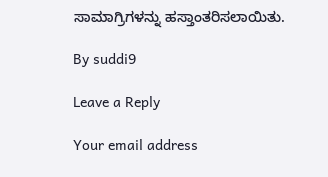ಸಾಮಾಗ್ರಿಗಳನ್ನು ಹಸ್ತಾಂತರಿಸಲಾಯಿತು.

By suddi9

Leave a Reply

Your email address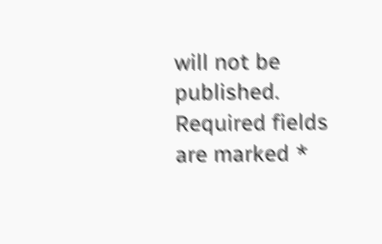will not be published. Required fields are marked *